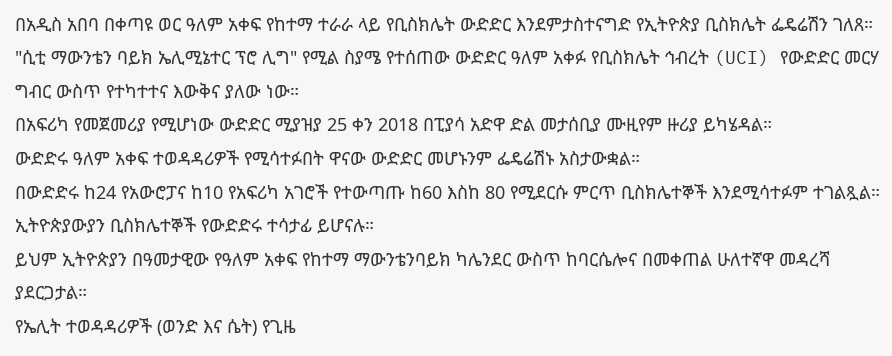በአዲስ አበባ በቀጣዩ ወር ዓለም አቀፍ የከተማ ተራራ ላይ የቢስክሌት ውድድር እንደምታስተናግድ የኢትዮጵያ ቢስክሌት ፌዴሬሽን ገለጸ።
"ሲቲ ማውንቴን ባይክ ኤሊሚኔተር ፕሮ ሊግ" የሚል ስያሜ የተሰጠው ውድድር ዓለም አቀፉ የቢስክሌት ኅብረት (UCI) የውድድር መርሃ ግብር ውስጥ የተካተተና እውቅና ያለው ነው።
በአፍሪካ የመጀመሪያ የሚሆነው ውድድር ሚያዝያ 25 ቀን 2018 በፒያሳ አድዋ ድል መታሰቢያ ሙዚየም ዙሪያ ይካሄዳል።
ውድድሩ ዓለም አቀፍ ተወዳዳሪዎች የሚሳተፉበት ዋናው ውድድር መሆኑንም ፌዴሬሽኑ አስታውቋል።
በውድድሩ ከ24 የአውሮፓና ከ10 የአፍሪካ አገሮች የተውጣጡ ከ60 እስከ 80 የሚደርሱ ምርጥ ቢስክሌተኞች እንደሚሳተፉም ተገልጿል።
ኢትዮጵያውያን ቢስክሌተኞች የውድድሩ ተሳታፊ ይሆናሉ።
ይህም ኢትዮጵያን በዓመታዊው የዓለም አቀፍ የከተማ ማውንቴንባይክ ካሌንደር ውስጥ ከባርሴሎና በመቀጠል ሁለተኛዋ መዳረሻ ያደርጋታል።
የኤሊት ተወዳዳሪዎች (ወንድ እና ሴት) የጊዜ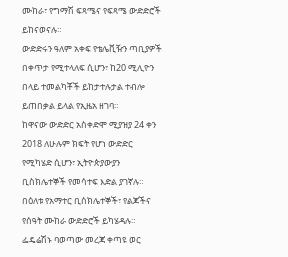ሙከራ፣ የግማሽ ፍጻሜና የፍጻሜ ውድድሮች ይከናወናሉ።
ውድድሩን ዓለም አቀፍ የቴሌቪዥን ጣቢያዎች በቀጥታ የሚተላለፍ ሲሆን፣ ከ20 ሚሊዮን በላይ ተመልካቾች ይከታተሉታል ተብሎ ይጠበቃል ይላል የኢዜአ ዘገባ።
ከዋናው ውድድር አስቀድሞ ሚያዝያ 24 ቀን 2018 ለሁሉም ክፍት የሆነ ውድድር የሚካሄድ ሲሆን፣ ኢትዮጵያውያን ቢስክሌተኞች የመሳተፍ እድል ያገኛሉ።
በዕለቱ የአማተር ቢስክሌተኞች፣ የልጆችና የሰዓት ሙከራ ውድድሮች ይካሄዳሉ።
ፌዴሬሽኑ ባወጣው መረጃ ቀጣዩ ወር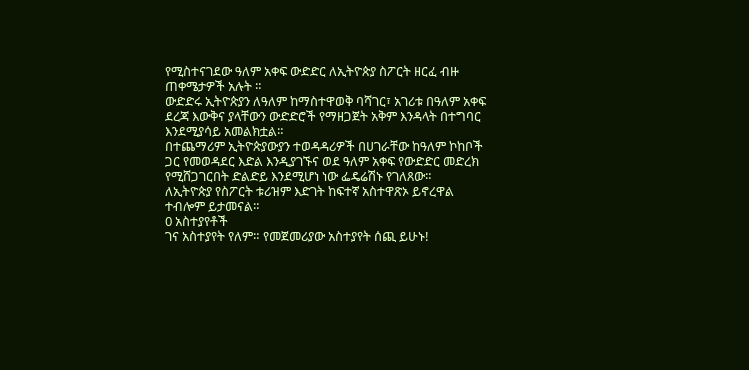የሚስተናገደው ዓለም አቀፍ ውድድር ለኢትዮጵያ ስፖርት ዘርፈ ብዙ ጠቀሜታዎች አሉት ።
ውድድሩ ኢትዮጵያን ለዓለም ከማስተዋወቅ ባሻገር፣ አገሪቱ በዓለም አቀፍ ደረጃ እውቅና ያላቸውን ውድድሮች የማዘጋጀት አቅም እንዳላት በተግባር እንደሚያሳይ አመልክቷል።
በተጨማሪም ኢትዮጵያውያን ተወዳዳሪዎች በሀገራቸው ከዓለም ኮከቦች ጋር የመወዳደር እድል እንዲያገኙና ወደ ዓለም አቀፍ የውድድር መድረክ የሚሸጋገርበት ድልድይ እንደሚሆነ ነው ፌዴሬሽኑ የገለጸው።
ለኢትዮጵያ የስፖርት ቱሪዝም እድገት ከፍተኛ አስተዋጽኦ ይኖረዋል ተብሎም ይታመናል።
0 አስተያየቶች
ገና አስተያየት የለም። የመጀመሪያው አስተያየት ሰጪ ይሁኑ!